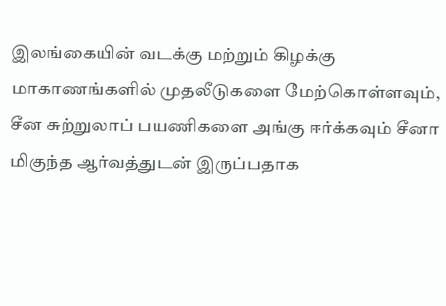இலங்கையின் வடக்கு மற்றும் கிழக்கு மாகாணங்களில் முதலீடுகளை மேற்கொள்ளவும், சீன சுற்றுலாப் பயணிகளை அங்கு ஈர்க்கவும் சீனா மிகுந்த ஆர்வத்துடன் இருப்பதாக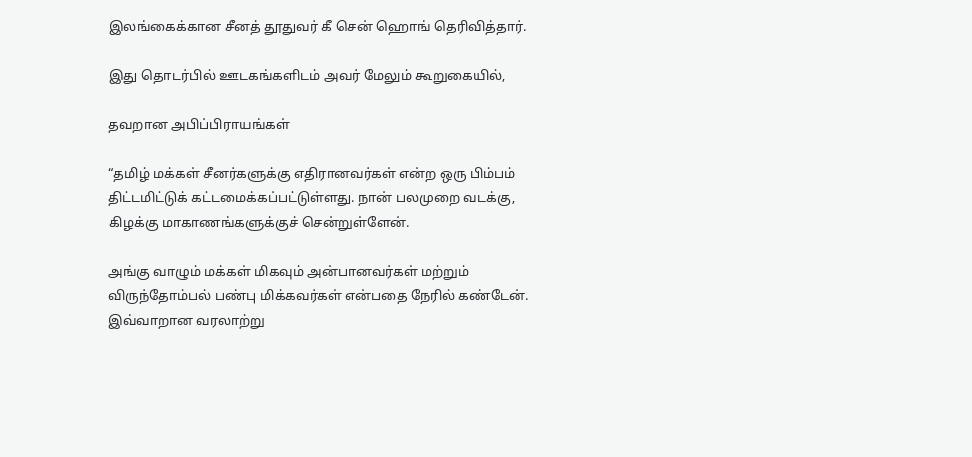இலங்கைக்கான சீனத் தூதுவர் கீ சென் ஹொங் தெரிவித்தார்.

இது தொடர்பில் ஊடகங்களிடம் அவர் மேலும் கூறுகையில்,

தவறான அபிப்பிராயங்கள்

“தமிழ் மக்கள் சீனர்களுக்கு எதிரானவர்கள் என்ற ஒரு பிம்பம் திட்டமிட்டுக் கட்டமைக்கப்பட்டுள்ளது. நான் பலமுறை வடக்கு, கிழக்கு மாகாணங்களுக்குச் சென்றுள்ளேன்.

அங்கு வாழும் மக்கள் மிகவும் அன்பானவர்கள் மற்றும் விருந்தோம்பல் பண்பு மிக்கவர்கள் என்பதை நேரில் கண்டேன். இவ்வாறான வரலாற்று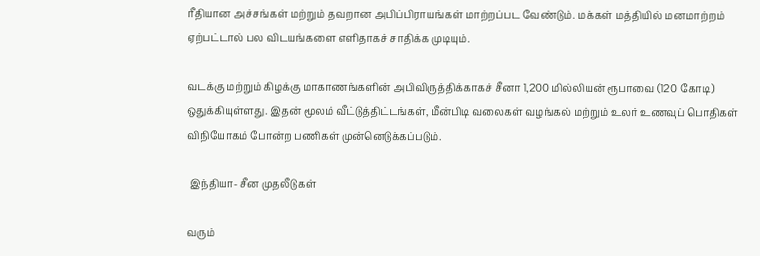ரீதியான அச்சங்கள் மற்றும் தவறான அபிப்பிராயங்கள் மாற்றப்பட வேண்டும். மக்கள் மத்தியில் மனமாற்றம் ஏற்பட்டால் பல விடயங்களை எளிதாகச் சாதிக்க முடியும்.

வடக்கு மற்றும் கிழக்கு மாகாணங்களின் அபிவிருத்திக்காகச் சீனா 1,200 மில்லியன் ரூபாவை (120 கோடி) ஒதுக்கியுள்ளது. இதன் மூலம் வீட்டுத்திட்டங்கள், மீன்பிடி வலைகள் வழங்கல் மற்றும் உலர் உணவுப் பொதிகள் விநியோகம் போன்ற பணிகள் முன்னெடுக்கப்படும்.

 இந்தியா- சீன முதலீடுகள்

வரும்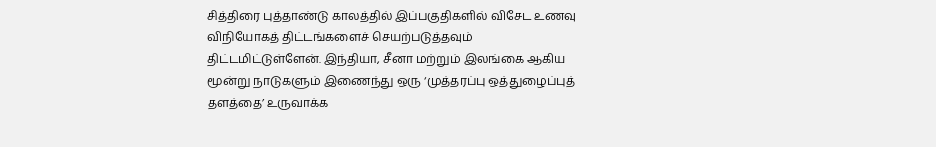சித்திரை புத்தாண்டு காலத்தில் இப்பகுதிகளில் விசேட உணவு விநியோகத் திட்டங்களைச் செயற்படுத்தவும் திட்டமிட்டுள்ளேன். இந்தியா, சீனா மற்றும் இலங்கை ஆகிய மூன்று நாடுகளும் இணைந்து ஒரு ‘முத்தரப்பு ஒத்துழைப்புத் தளத்தை’ உருவாக்க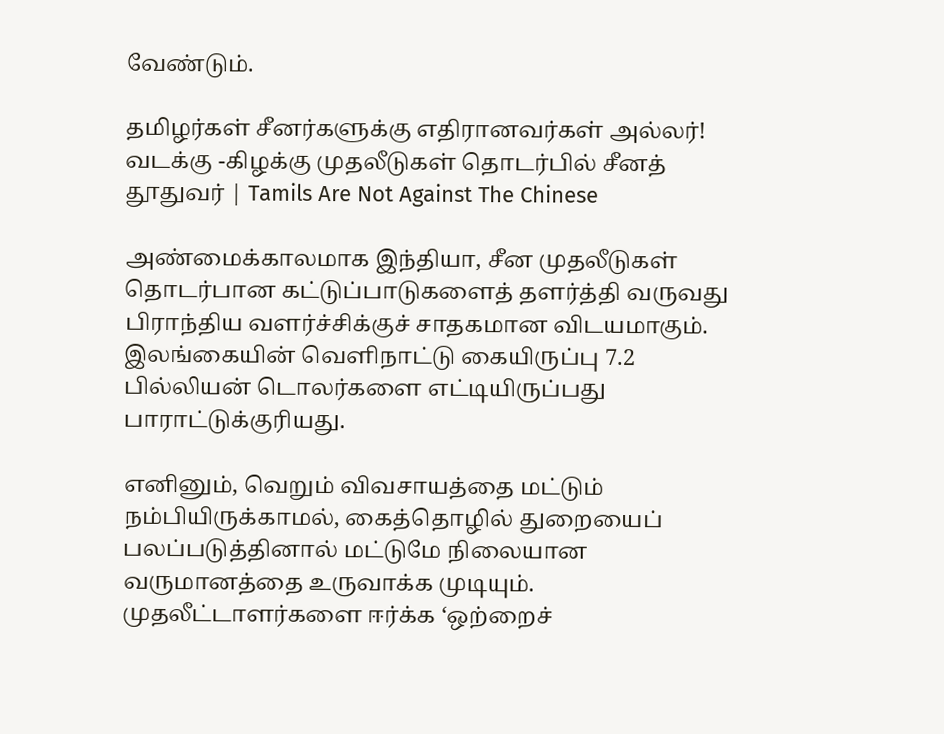வேண்டும்.

தமிழர்கள் சீனர்களுக்கு எதிரானவர்கள் அல்லர்! வடக்கு -கிழக்கு முதலீடுகள் தொடர்பில் சீனத் தூதுவர் | Tamils Are Not Against The Chinese

அண்மைக்காலமாக இந்தியா, சீன முதலீடுகள் தொடர்பான கட்டுப்பாடுகளைத் தளர்த்தி வருவது பிராந்திய வளர்ச்சிக்குச் சாதகமான விடயமாகும். இலங்கையின் வெளிநாட்டு கையிருப்பு 7.2 பில்லியன் டொலர்களை எட்டியிருப்பது பாராட்டுக்குரியது.

எனினும், வெறும் விவசாயத்தை மட்டும் நம்பியிருக்காமல், கைத்தொழில் துறையைப் பலப்படுத்தினால் மட்டுமே நிலையான வருமானத்தை உருவாக்க முடியும். முதலீட்டாளர்களை ஈர்க்க ‘ஒற்றைச்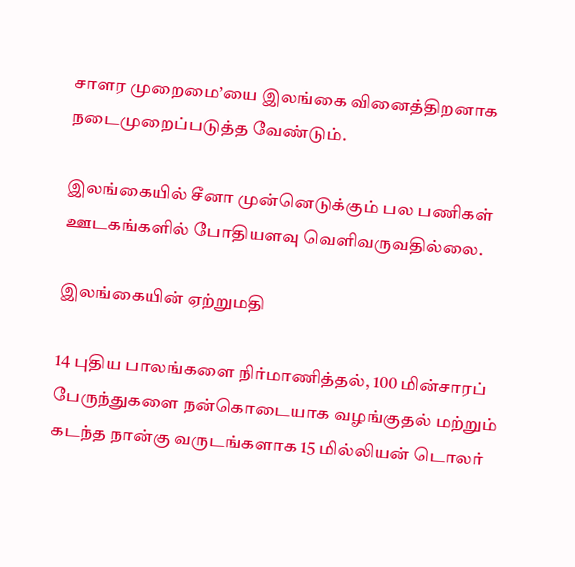சாளர முறைமை’யை இலங்கை வினைத்திறனாக நடைமுறைப்படுத்த வேண்டும்.

இலங்கையில் சீனா முன்னெடுக்கும் பல பணிகள் ஊடகங்களில் போதியளவு வெளிவருவதில்லை.

இலங்கையின் ஏற்றுமதி

14 புதிய பாலங்களை நிர்மாணித்தல், 100 மின்சாரப் பேருந்துகளை நன்கொடையாக வழங்குதல் மற்றும் கடந்த நான்கு வருடங்களாக 15 மில்லியன் டொலர்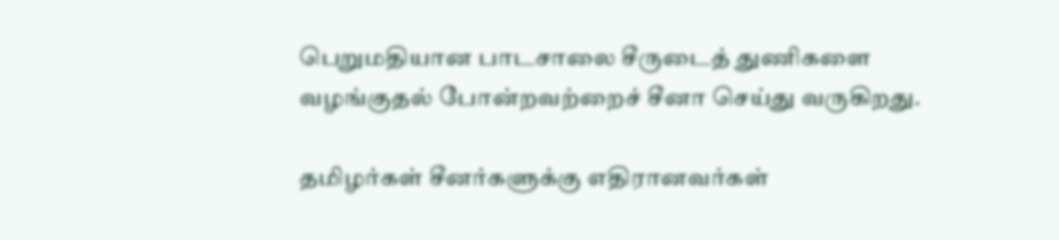பெறுமதியான பாடசாலை சீருடைத் துணிகளை வழங்குதல் போன்றவற்றைச் சீனா செய்து வருகிறது.

தமிழர்கள் சீனர்களுக்கு எதிரானவர்கள்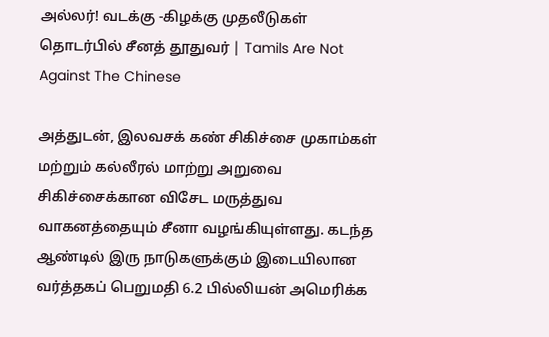அல்லர்! வடக்கு -கிழக்கு முதலீடுகள் தொடர்பில் சீனத் தூதுவர் | Tamils Are Not Against The Chinese

அத்துடன், இலவசக் கண் சிகிச்சை முகாம்கள் மற்றும் கல்லீரல் மாற்று அறுவை சிகிச்சைக்கான விசேட மருத்துவ வாகனத்தையும் சீனா வழங்கியுள்ளது. கடந்த ஆண்டில் இரு நாடுகளுக்கும் இடையிலான வர்த்தகப் பெறுமதி 6.2 பில்லியன் அமெரிக்க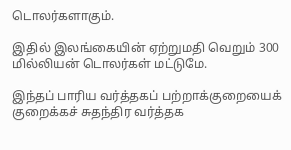டொலர்களாகும்.

இதில் இலங்கையின் ஏற்றுமதி வெறும் 300 மில்லியன் டொலர்கள் மட்டுமே.

இந்தப் பாரிய வர்த்தகப் பற்றாக்குறையைக் குறைக்கச் சுதந்திர வர்த்தக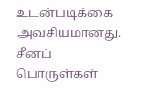உடன்படிக்கை அவசியமானது. சீனப் பொருள்கள்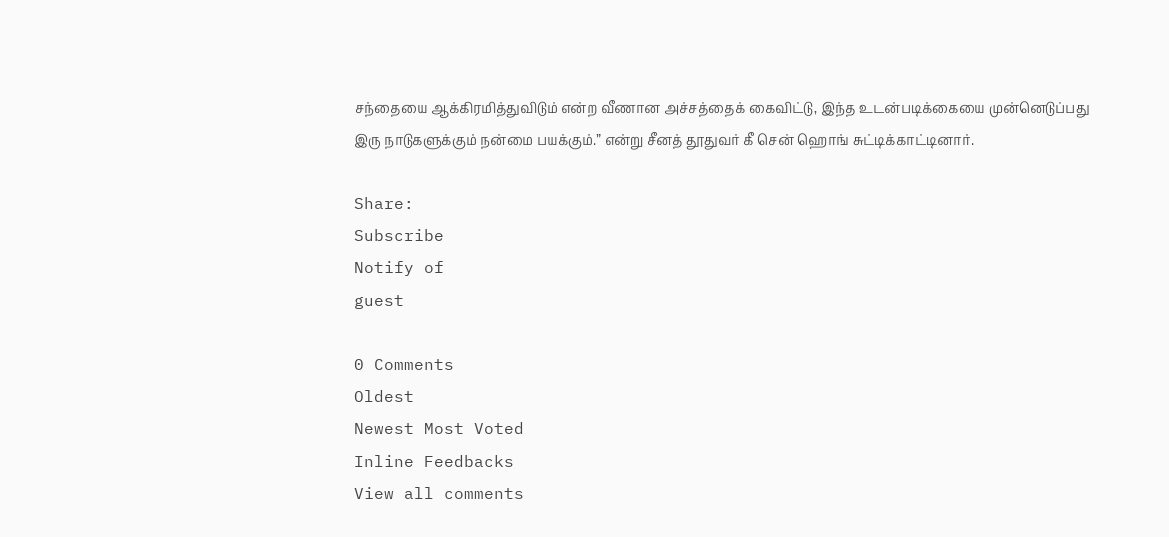சந்தையை ஆக்கிரமித்துவிடும் என்ற வீணான அச்சத்தைக் கைவிட்டு, இந்த உடன்படிக்கையை முன்னெடுப்பது இரு நாடுகளுக்கும் நன்மை பயக்கும்.” என்று சீனத் தூதுவர் கீ சென் ஹொங் சுட்டிக்காட்டினார்.

Share:
Subscribe
Notify of
guest

0 Comments
Oldest
Newest Most Voted
Inline Feedbacks
View all comments